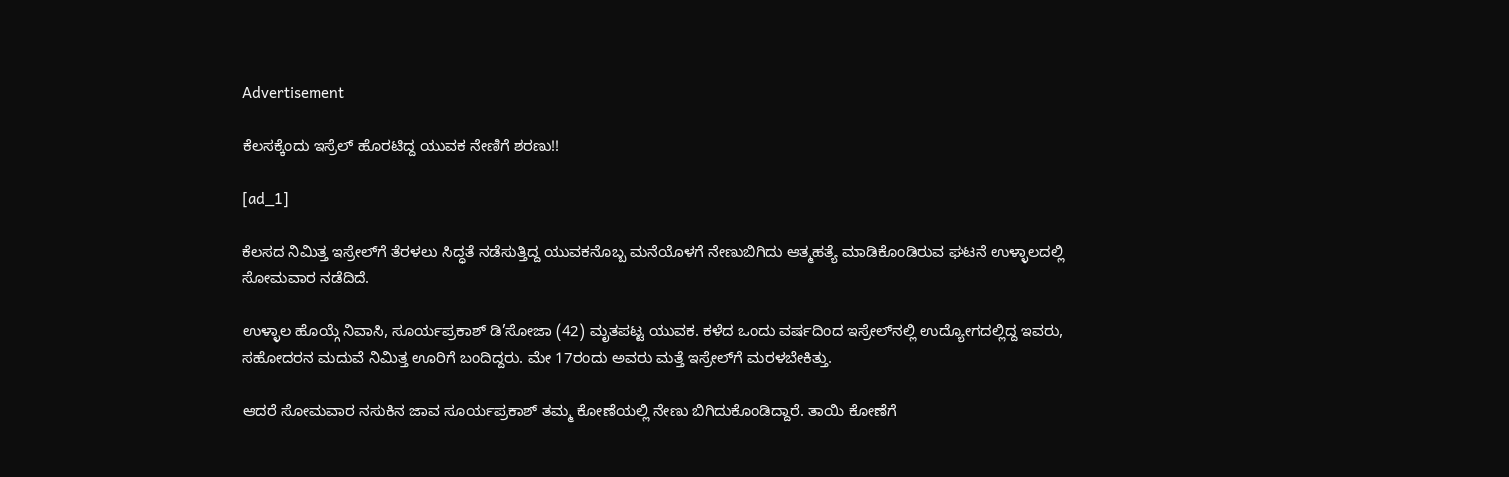Advertisement

ಕೆಲಸಕ್ಕೆಂದು ಇಸ್ರೆಲ್ ಹೊರಟಿದ್ದ ಯುವಕ ನೇಣಿಗೆ ಶರಣು!!

[ad_1]

ಕೆಲಸದ ನಿಮಿತ್ತ ಇಸ್ರೇಲ್‌ಗೆ ತೆರಳಲು ಸಿದ್ಧತೆ ನಡೆಸುತ್ತಿದ್ದ ಯುವಕನೊಬ್ಬ ಮನೆಯೊಳಗೆ ನೇಣುಬಿಗಿದು ಆತ್ಮಹತ್ಯೆ ಮಾಡಿಕೊಂಡಿರುವ ಘಟನೆ ಉಳ್ಳಾಲದಲ್ಲಿ ಸೋಮವಾರ ನಡೆದಿದೆ.

ಉಳ್ಳಾಲ ಹೊಯ್ಗೆ ನಿವಾಸಿ, ಸೂರ್ಯಪ್ರಕಾಶ್‌ ಡಿ’ಸೋಜಾ (42) ಮೃತಪಟ್ಟ ಯುವಕ. ಕಳೆದ ಒಂದು ವರ್ಷದಿಂದ ಇಸ್ರೇಲ್‌ನಲ್ಲಿ ಉದ್ಯೋಗದಲ್ಲಿದ್ದ ಇವರು, ಸಹೋದರನ ಮದುವೆ ನಿಮಿತ್ತ ಊರಿಗೆ ಬಂದಿದ್ದರು. ಮೇ 17ರಂದು ಅವರು ಮತ್ತೆ ಇಸ್ರೇಲ್‌ಗೆ ಮರಳಬೇಕಿತ್ತು.

ಆದರೆ ಸೋಮವಾರ ನಸುಕಿನ ಜಾವ ಸೂರ್ಯಪ್ರಕಾಶ್‌ ತಮ್ಮ ಕೋಣೆಯಲ್ಲಿ ನೇಣು ಬಿಗಿದುಕೊಂಡಿದ್ದಾರೆ. ತಾಯಿ ಕೋಣೆಗೆ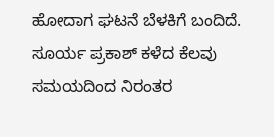ಹೋದಾಗ ಘಟನೆ ಬೆಳಕಿಗೆ ಬಂದಿದೆ. ಸೂರ್ಯ ಪ್ರಕಾಶ್ ಕಳೆದ ಕೆಲವು ಸಮಯದಿಂದ ನಿರಂತರ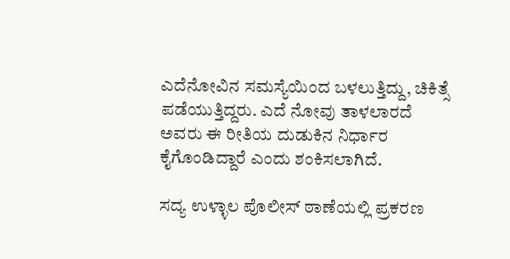ಎದೆನೋವಿನ ಸಮಸ್ಯೆಯಿಂದ ಬಳಲುತ್ತಿದ್ದು, ಚಿಕಿತ್ಸೆ ಪಡೆಯುತ್ತಿದ್ದರು. ಎದೆ ನೋವು ತಾಳಲಾರದೆ ಅವರು ಈ ರೀತಿಯ ದುಡುಕಿನ ನಿರ್ಧಾರ ಕೈಗೊಂಡಿದ್ದಾರೆ ಎಂದು ಶಂಕಿಸಲಾಗಿದೆ.

ಸದ್ಯ ಉಳ್ಳಾಲ ಪೊಲೀಸ್‌ ಠಾಣೆಯಲ್ಲಿ ಪ್ರಕರಣ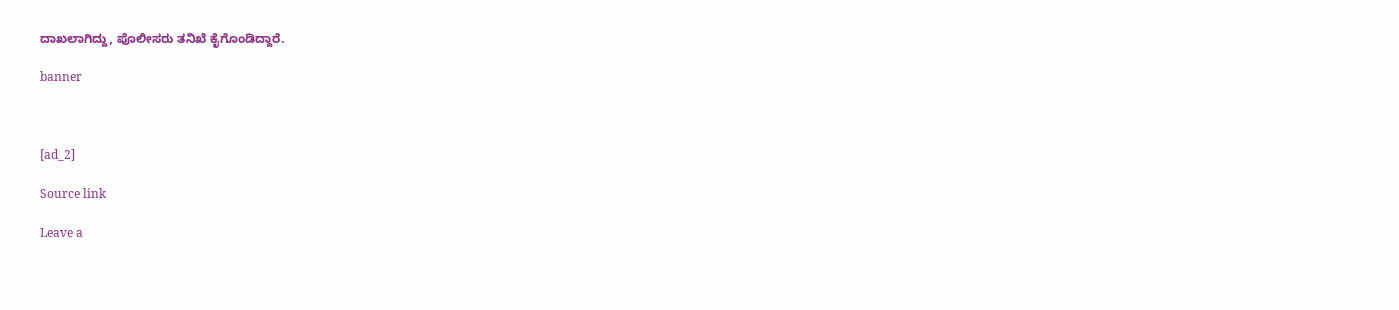ದಾಖಲಾಗಿದ್ದು, ಪೊಲೀಸರು ತನಿಖೆ ಕೈಗೊಂಡಿದ್ದಾರೆ.

banner



[ad_2]

Source link

Leave a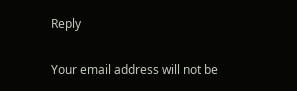Reply

Your email address will not be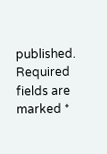published. Required fields are marked *